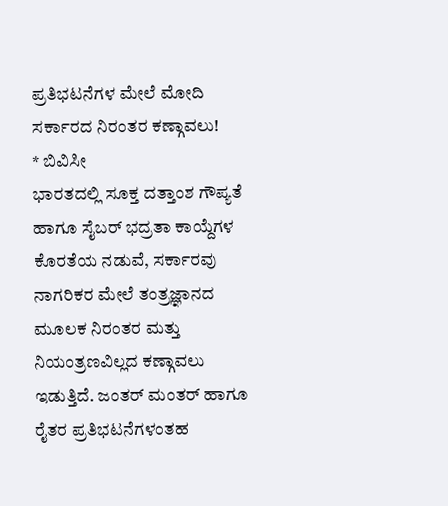ಪ್ರತಿಭಟನೆಗಳ ಮೇಲೆ ಮೋದಿ ಸರ್ಕಾರದ ನಿರಂತರ ಕಣ್ಗಾವಲು!
* ಬಿವಿಸೀ
ಭಾರತದಲ್ಲಿ ಸೂಕ್ತ ದತ್ತಾಂಶ ಗೌಪ್ಯತೆ ಹಾಗೂ ಸೈಬರ್ ಭದ್ರತಾ ಕಾಯ್ದೆಗಳ ಕೊರತೆಯ ನಡುವೆ, ಸರ್ಕಾರವು ನಾಗರಿಕರ ಮೇಲೆ ತಂತ್ರಜ್ಞಾನದ ಮೂಲಕ ನಿರಂತರ ಮತ್ತು ನಿಯಂತ್ರಣವಿಲ್ಲದ ಕಣ್ಗಾವಲು ಇಡುತ್ತಿದೆ. ಜಂತರ್ ಮಂತರ್ ಹಾಗೂ ರೈತರ ಪ್ರತಿಭಟನೆಗಳಂತಹ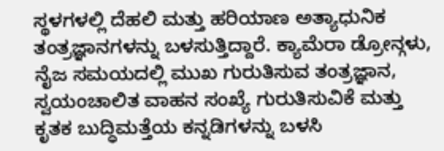ಸ್ಥಳಗಳಲ್ಲಿ ದೆಹಲಿ ಮತ್ತು ಹರಿಯಾಣ ಅತ್ಯಾಧುನಿಕ ತಂತ್ರಜ್ಞಾನಗಳನ್ನು ಬಳಸುತ್ತಿದ್ದಾರೆ. ಕ್ಯಾಮೆರಾ ಡ್ರೋನ್ಗಳು, ನೈಜ ಸಮಯದಲ್ಲಿ ಮುಖ ಗುರುತಿಸುವ ತಂತ್ರಜ್ಞಾನ, ಸ್ವಯಂಚಾಲಿತ ವಾಹನ ಸಂಖ್ಯೆ ಗುರುತಿಸುವಿಕೆ ಮತ್ತು ಕೃತಕ ಬುದ್ಧಿಮತ್ತೆಯ ಕನ್ನಡಿಗಳನ್ನು ಬಳಸಿ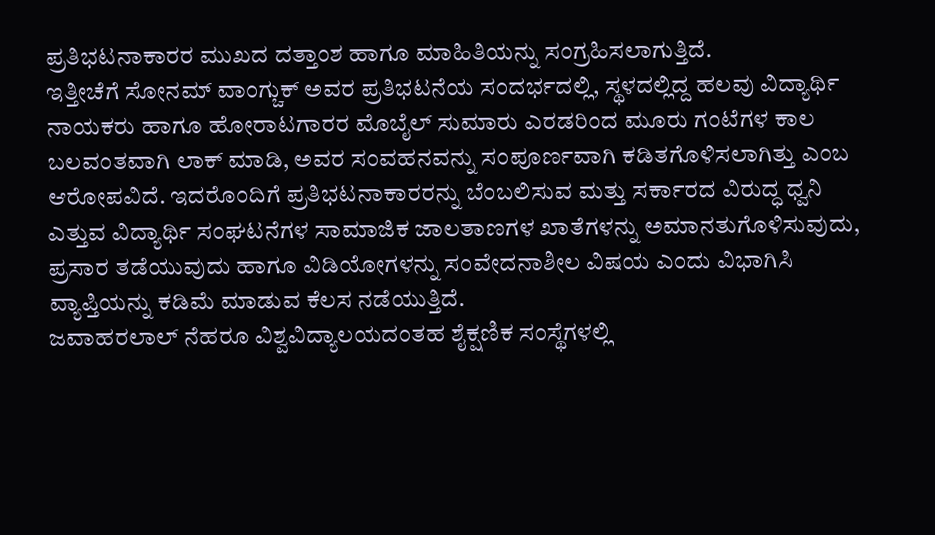ಪ್ರತಿಭಟನಾಕಾರರ ಮುಖದ ದತ್ತಾಂಶ ಹಾಗೂ ಮಾಹಿತಿಯನ್ನು ಸಂಗ್ರಹಿಸಲಾಗುತ್ತಿದೆ.
ಇತ್ತೀಚೆಗೆ ಸೋನಮ್ ವಾಂಗ್ಚುಕ್ ಅವರ ಪ್ರತಿಭಟನೆಯ ಸಂದರ್ಭದಲ್ಲಿ, ಸ್ಥಳದಲ್ಲಿದ್ದ ಹಲವು ವಿದ್ಯಾರ್ಥಿ ನಾಯಕರು ಹಾಗೂ ಹೋರಾಟಗಾರರ ಮೊಬೈಲ್ ಸುಮಾರು ಎರಡರಿಂದ ಮೂರು ಗಂಟೆಗಳ ಕಾಲ ಬಲವಂತವಾಗಿ ಲಾಕ್ ಮಾಡಿ, ಅವರ ಸಂವಹನವನ್ನು ಸಂಪೂರ್ಣವಾಗಿ ಕಡಿತಗೊಳಿಸಲಾಗಿತ್ತು ಎಂಬ ಆರೋಪವಿದೆ. ಇದರೊಂದಿಗೆ ಪ್ರತಿಭಟನಾಕಾರರನ್ನು ಬೆಂಬಲಿಸುವ ಮತ್ತು ಸರ್ಕಾರದ ವಿರುದ್ಧ ಧ್ವನಿ ಎತ್ತುವ ವಿದ್ಯಾರ್ಥಿ ಸಂಘಟನೆಗಳ ಸಾಮಾಜಿಕ ಜಾಲತಾಣಗಳ ಖಾತೆಗಳನ್ನು ಅಮಾನತುಗೊಳಿಸುವುದು, ಪ್ರಸಾರ ತಡೆಯುವುದು ಹಾಗೂ ವಿಡಿಯೋಗಳನ್ನು ಸಂವೇದನಾಶೀಲ ವಿಷಯ ಎಂದು ವಿಭಾಗಿಸಿ ವ್ಯಾಪ್ತಿಯನ್ನು ಕಡಿಮೆ ಮಾಡುವ ಕೆಲಸ ನಡೆಯುತ್ತಿದೆ.
ಜವಾಹರಲಾಲ್ ನೆಹರೂ ವಿಶ್ವವಿದ್ಯಾಲಯದಂತಹ ಶೈಕ್ಷಣಿಕ ಸಂಸ್ಥೆಗಳಲ್ಲಿ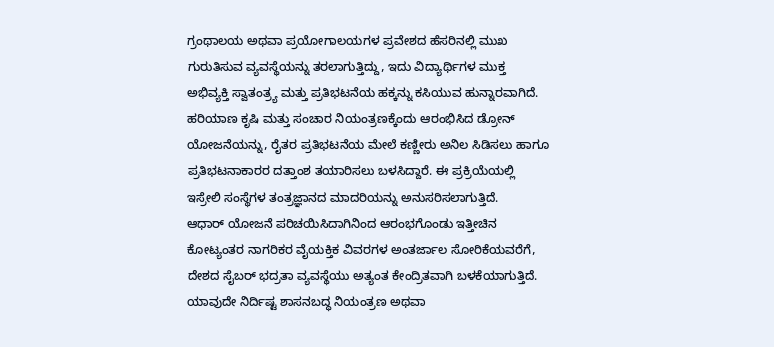ಗ್ರಂಥಾಲಯ ಅಥವಾ ಪ್ರಯೋಗಾಲಯಗಳ ಪ್ರವೇಶದ ಹೆಸರಿನಲ್ಲಿ ಮುಖ ಗುರುತಿಸುವ ವ್ಯವಸ್ಥೆಯನ್ನು ತರಲಾಗುತ್ತಿದ್ದು, ಇದು ವಿದ್ಯಾರ್ಥಿಗಳ ಮುಕ್ತ ಅಭಿವ್ಯಕ್ತಿ ಸ್ವಾತಂತ್ರ್ಯ ಮತ್ತು ಪ್ರತಿಭಟನೆಯ ಹಕ್ಕನ್ನು ಕಸಿಯುವ ಹುನ್ನಾರವಾಗಿದೆ. ಹರಿಯಾಣ ಕೃಷಿ ಮತ್ತು ಸಂಚಾರ ನಿಯಂತ್ರಣಕ್ಕೆಂದು ಆರಂಭಿಸಿದ ಡ್ರೋನ್ ಯೋಜನೆಯನ್ನು, ರೈತರ ಪ್ರತಿಭಟನೆಯ ಮೇಲೆ ಕಣ್ಣೀರು ಅನಿಲ ಸಿಡಿಸಲು ಹಾಗೂ ಪ್ರತಿಭಟನಾಕಾರರ ದತ್ತಾಂಶ ತಯಾರಿಸಲು ಬಳಸಿದ್ದಾರೆ. ಈ ಪ್ರಕ್ರಿಯೆಯಲ್ಲಿ ಇಸ್ರೇಲಿ ಸಂಸ್ಥೆಗಳ ತಂತ್ರಜ್ಞಾನದ ಮಾದರಿಯನ್ನು ಅನುಸರಿಸಲಾಗುತ್ತಿದೆ.
ಆಧಾರ್ ಯೋಜನೆ ಪರಿಚಯಿಸಿದಾಗಿನಿಂದ ಆರಂಭಗೊಂಡು ಇತ್ತೀಚಿನ ಕೋಟ್ಯಂತರ ನಾಗರಿಕರ ವೈಯಕ್ತಿಕ ವಿವರಗಳ ಅಂತರ್ಜಾಲ ಸೋರಿಕೆಯವರೆಗೆ, ದೇಶದ ಸೈಬರ್ ಭದ್ರತಾ ವ್ಯವಸ್ಥೆಯು ಅತ್ಯಂತ ಕೇಂದ್ರಿತವಾಗಿ ಬಳಕೆಯಾಗುತ್ತಿದೆ. ಯಾವುದೇ ನಿರ್ದಿಷ್ಟ ಶಾಸನಬದ್ಧ ನಿಯಂತ್ರಣ ಅಥವಾ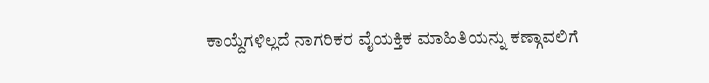ಕಾಯ್ದೆಗಳಿಲ್ಲದೆ ನಾಗರಿಕರ ವೈಯಕ್ತಿಕ ಮಾಹಿತಿಯನ್ನು ಕಣ್ಗಾವಲಿಗೆ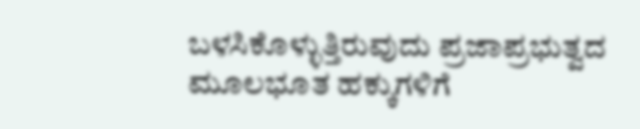ಬಳಸಿಕೊಳ್ಳುತ್ತಿರುವುದು ಪ್ರಜಾಪ್ರಭುತ್ವದ ಮೂಲಭೂತ ಹಕ್ಕುಗಳಿಗೆ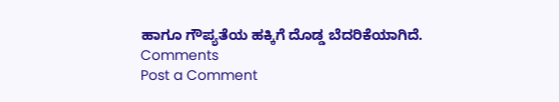ಹಾಗೂ ಗೌಪ್ಯತೆಯ ಹಕ್ಕಿಗೆ ದೊಡ್ಡ ಬೆದರಿಕೆಯಾಗಿದೆ.
Comments
Post a Comment